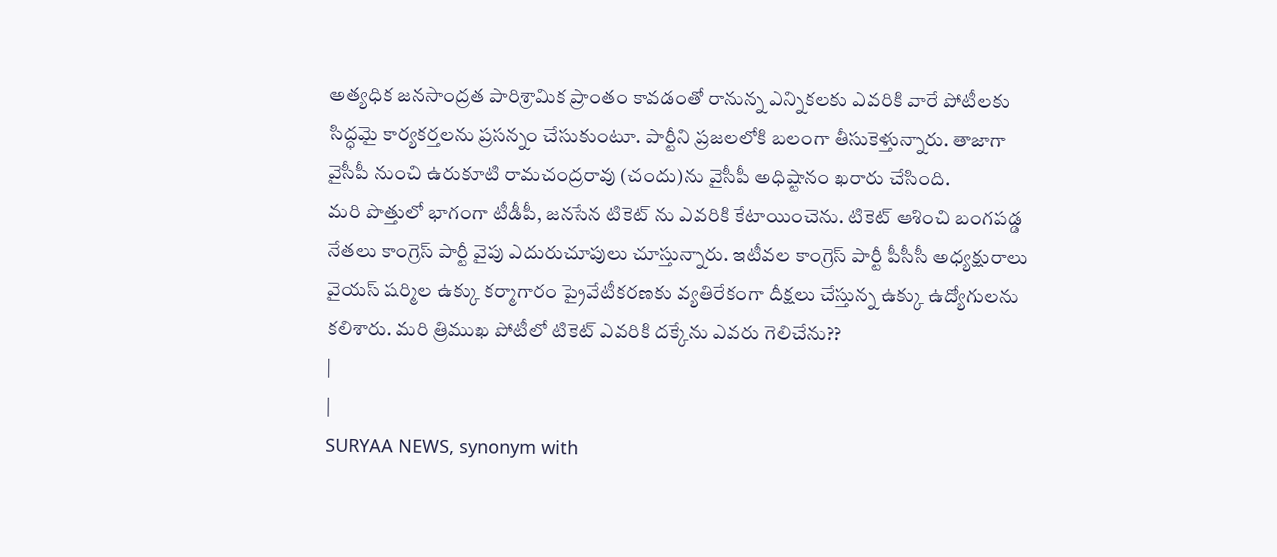అత్యధిక జనసాంద్రత పారిశ్రామిక ప్రాంతం కావడంతో రానున్న ఎన్నికలకు ఎవరికి వారే పోటీలకు సిద్ధమై కార్యకర్తలను ప్రసన్నం చేసుకుంటూ. పార్టీని ప్రజలలోకి బలంగా తీసుకెళ్తున్నారు. తాజాగా వైసీపీ నుంచి ఉరుకూటి రామచంద్రరావు (చందు)ను వైసీపీ అధిష్టానం ఖరారు చేసింది.
మరి పొత్తులో భాగంగా టీడీపీ, జనసేన టికెట్ ను ఎవరికి కేటాయించెను. టికెట్ ఆశించి బంగపడ్డ నేతలు కాంగ్రెస్ పార్టీ వైపు ఎదురుచూపులు చూస్తున్నారు. ఇటీవల కాంగ్రెస్ పార్టీ పీసీసీ అధ్యక్షురాలు వైయస్ షర్మిల ఉక్కు కర్మాగారం ప్రైవేటీకరణకు వ్యతిరేకంగా దీక్షలు చేస్తున్న ఉక్కు ఉద్యోగులను కలిశారు. మరి త్రిముఖ పోటీలో టికెట్ ఎవరికి దక్కేను ఎవరు గెలిచేను??
|
|
SURYAA NEWS, synonym with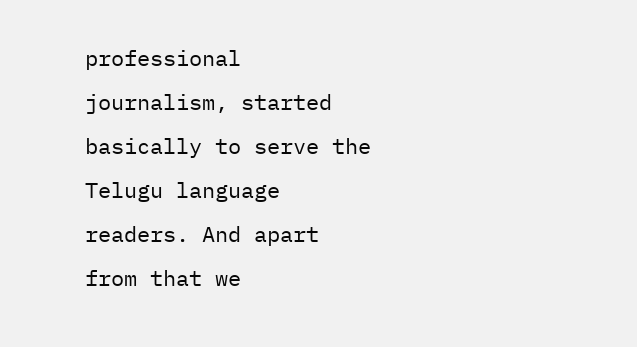professional journalism, started basically to serve the Telugu language readers. And apart from that we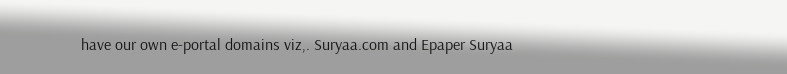have our own e-portal domains viz,. Suryaa.com and Epaper Suryaa